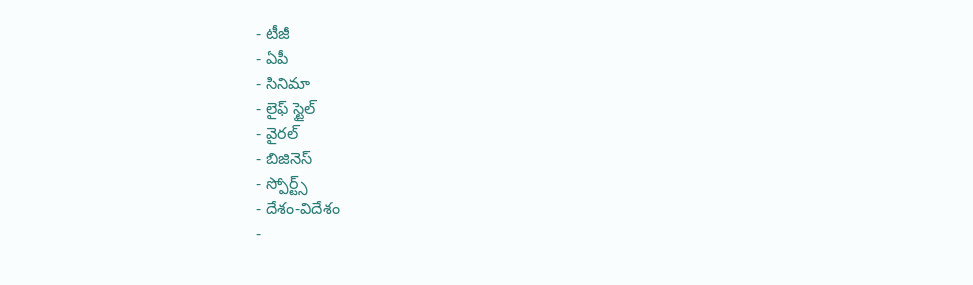- టీజీ
- ఏపీ
- సినిమా
- లైఫ్ స్టైల్
- వైరల్
- బిజినెస్
- స్పోర్ట్స్
- దేశం-విదేశం
-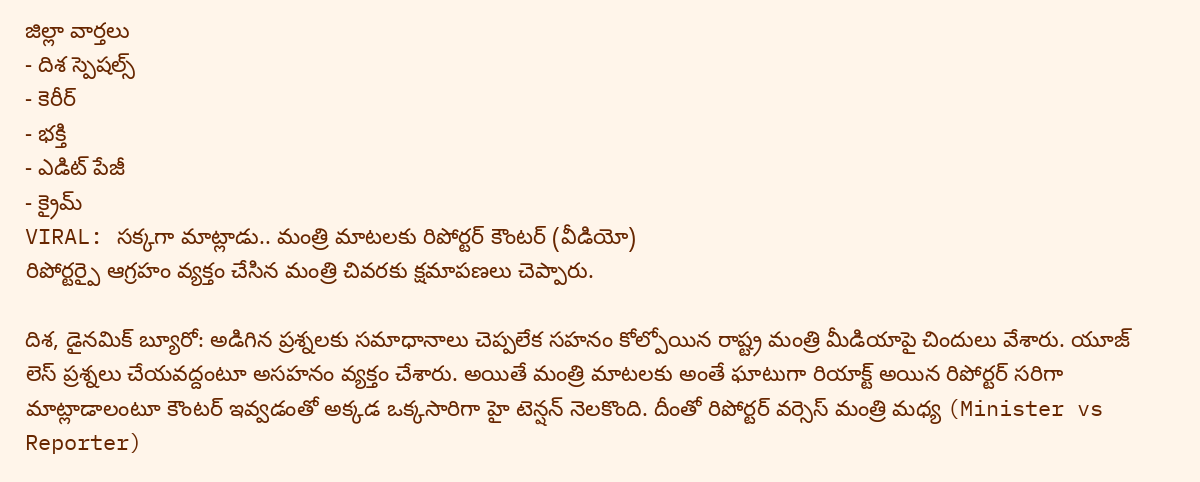జిల్లా వార్తలు
- దిశ స్పెషల్స్
- కెరీర్
- భక్తి
- ఎడిట్ పేజీ
- క్రైమ్
VIRAL: సక్కగా మాట్లాడు.. మంత్రి మాటలకు రిపోర్టర్ కౌంటర్ (వీడియో)
రిపోర్టర్పై ఆగ్రహం వ్యక్తం చేసిన మంత్రి చివరకు క్షమాపణలు చెప్పారు.

దిశ, డైనమిక్ బ్యూరో: అడిగిన ప్రశ్నలకు సమాధానాలు చెప్పలేక సహనం కోల్పోయిన రాష్ట్ర మంత్రి మీడియాపై చిందులు వేశారు. యూజ్ లెస్ ప్రశ్నలు చేయవద్దంటూ అసహనం వ్యక్తం చేశారు. అయితే మంత్రి మాటలకు అంతే ఘాటుగా రియాక్ట్ అయిన రిపోర్టర్ సరిగా మాట్లాడాలంటూ కౌంటర్ ఇవ్వడంతో అక్కడ ఒక్కసారిగా హై టెన్షన్ నెలకొంది. దీంతో రిపోర్టర్ వర్సెస్ మంత్రి మధ్య (Minister vs Reporter)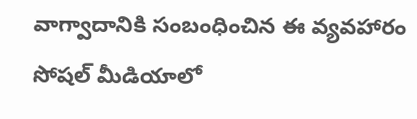వాగ్వాదానికి సంబంధించిన ఈ వ్యవహారం సోషల్ మీడియాలో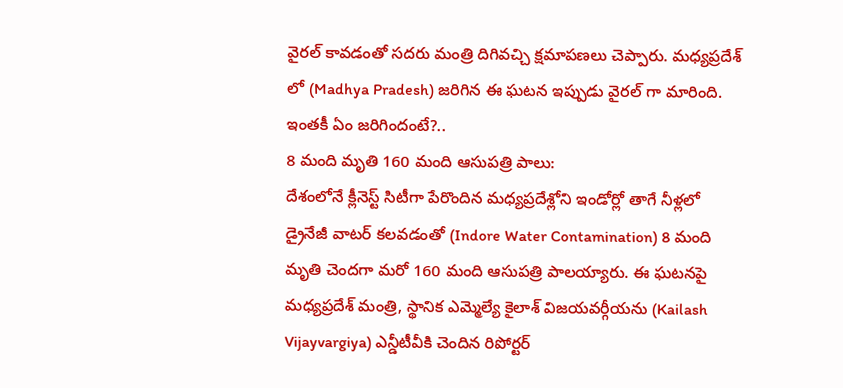వైరల్ కావడంతో సదరు మంత్రి దిగివచ్చి క్షమాపణలు చెప్పారు. మధ్యప్రదేశ్ లో (Madhya Pradesh) జరిగిన ఈ ఘటన ఇప్పుడు వైరల్ గా మారింది. ఇంతకీ ఏం జరిగిందంటే?..
8 మంది మృతి 160 మంది ఆసుపత్రి పాలు:
దేశంలోనే క్లీనెస్ట్ సిటీగా పేరొందిన మధ్యప్రదేశ్లోని ఇండోర్లో తాగే నీళ్లలో డ్రైనేజీ వాటర్ కలవడంతో (Indore Water Contamination) 8 మంది మృతి చెందగా మరో 160 మంది ఆసుపత్రి పాలయ్యారు. ఈ ఘటనపై మధ్యప్రదేశ్ మంత్రి, స్థానిక ఎమ్మెల్యే కైలాశ్ విజయవర్గీయను (Kailash Vijayvargiya) ఎన్డీటీవీకి చెందిన రిపోర్టర్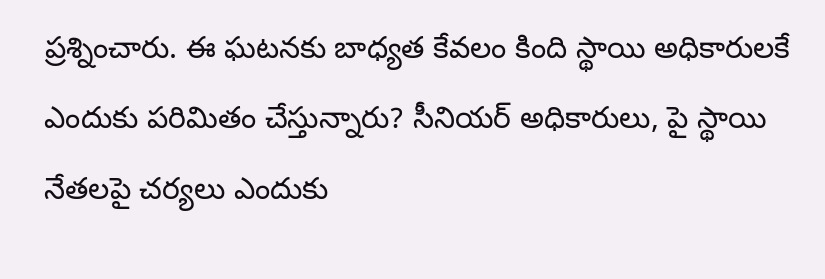ప్రశ్నించారు. ఈ ఘటనకు బాధ్యత కేవలం కింది స్థాయి అధికారులకే ఎందుకు పరిమితం చేస్తున్నారు? సీనియర్ అధికారులు, పై స్థాయి నేతలపై చర్యలు ఎందుకు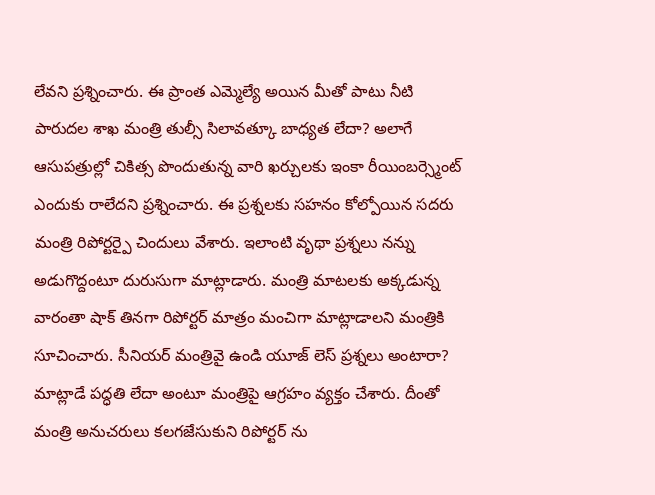లేవని ప్రశ్నించారు. ఈ ప్రాంత ఎమ్మెల్యే అయిన మీతో పాటు నీటి పారుదల శాఖ మంత్రి తుల్సీ సిలావత్కూ బాధ్యత లేదా? అలాగే ఆసుపత్రుల్లో చికిత్స పొందుతున్న వారి ఖర్చులకు ఇంకా రీయింబర్స్మెంట్ ఎందుకు రాలేదని ప్రశ్నించారు. ఈ ప్రశ్నలకు సహనం కోల్పోయిన సదరు మంత్రి రిపోర్టర్పై చిందులు వేశారు. ఇలాంటి వృథా ప్రశ్నలు నన్ను అడుగొద్దంటూ దురుసుగా మాట్లాడారు. మంత్రి మాటలకు అక్కడున్న వారంతా షాక్ తినగా రిపోర్టర్ మాత్రం మంచిగా మాట్లాడాలని మంత్రికి సూచించారు. సీనియర్ మంత్రివై ఉండి యూజ్ లెస్ ప్రశ్నలు అంటారా? మాట్లాడే పద్ధతి లేదా అంటూ మంత్రిపై ఆగ్రహం వ్యక్తం చేశారు. దీంతో మంత్రి అనుచరులు కలగజేసుకుని రిపోర్టర్ ను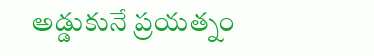అడ్డుకునే ప్రయత్నం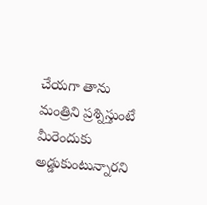చేయగా తాను మంత్రిని ప్రశ్నిస్తుంటే మీరెందుకు అడ్డుకుంటున్నారని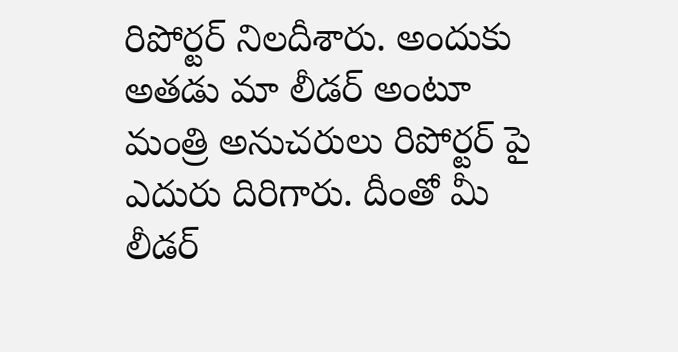రిపోర్టర్ నిలదీశారు. అందుకు అతడు మా లీడర్ అంటూ మంత్రి అనుచరులు రిపోర్టర్ పై ఎదురు దిరిగారు. దీంతో మీ లీడర్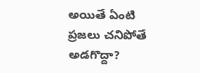అయితే ఏంటి ప్రజలు చనిపోతే అడగొద్దా?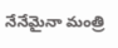నేనేమైనా మంత్రి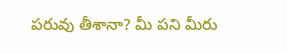పరువు తీశానా? మీ పని మీరు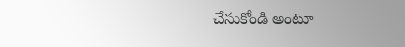చేసుకోండి అంటూ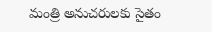మంత్రి అనుచరులకు సైతం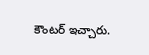కౌంటర్ ఇచ్చారు.